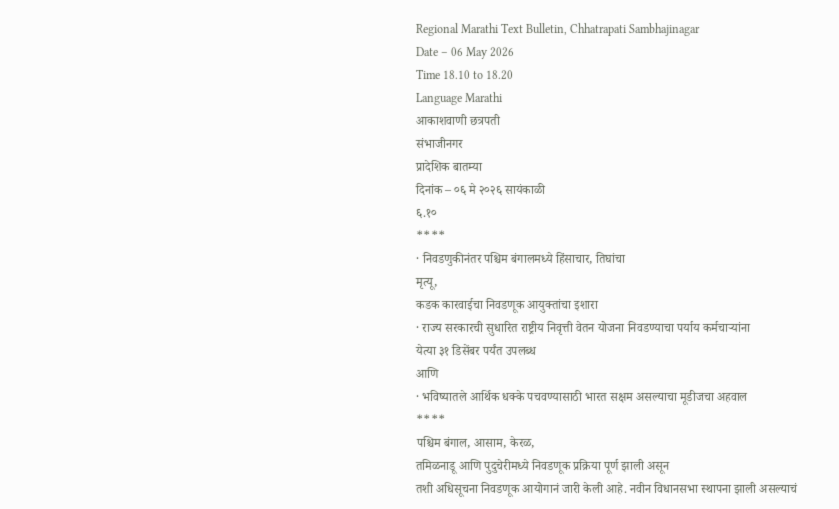Regional Marathi Text Bulletin, Chhatrapati Sambhajinagar
Date – 06 May 2026
Time 18.10 to 18.20
Language Marathi
आकाशवाणी छत्रपती
संभाजीनगर
प्रादेशिक बातम्या
दिनांक – ०६ मे २०२६ सायंकाळी
६.१०
****
· निवडणुकीनंतर पश्चिम बंगालमध्ये हिंसाचार, तिघांचा
मृत्यू,
कडक कारवाईचा निवडणूक आयुक्तांचा इशारा
· राज्य सरकारची सुधारित राष्ट्रीय निवृत्ती वेतन योजना निवडण्याचा पर्याय कर्मचाऱ्यांना
येत्या ३१ डिसेंबर पर्यंत उपलब्ध
आणि
· भविष्यातले आर्थिक धक्के पचवण्यासाठी भारत सक्षम असल्याचा मूडीजचा अहवाल
****
पश्चिम बंगाल, आसाम, केरळ,
तमिळनाडू आणि पुदुचेरीमध्ये निवडणूक प्रक्रिया पूर्ण झाली असून
तशी अधिसूचना निवडणूक आयोगानं जारी केली आहे. नवीन विधानसभा स्थापना झाली असल्याचं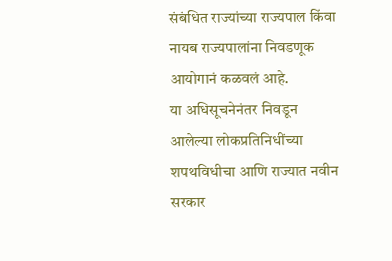संबंधित राज्यांच्या राज्यपाल किंवा नायब राज्यपालांना निवडणूक आयोगानं कळवलं आहे.
या अधिसूचनेनंतर निवडून आलेल्या लोकप्रतिनिधींच्या शपथविधीचा आणि राज्यात नवीन सरकार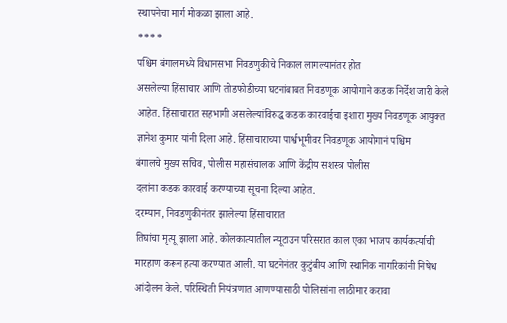स्थापनेचा मार्ग मोकळा झाला आहे.
****
पश्चिम बंगालमध्ये विधानसभा निवडणुकीचे निकाल लागल्यानंतर होत
असलेल्या हिंसाचार आणि तोडफोडीच्या घटनांबाबत निवडणूक आयोगाने कडक निर्देश जारी केले
आहेत. हिंसाचारात सहभागी असलेल्यांविरुद्ध कडक कारवाईचा इशारा मुख्य निवडणूक आयुक्त
ज्ञानेश कुमार यांनी दिला आहे. हिंसाचाराच्या पार्श्वभूमीवर निवडणूक आयोगानं पश्चिम
बंगालचे मुख्य सचिव, पोलीस महासंचालक आणि केंद्रीय सशस्त्र पोलीस
दलांना कडक कारवाई करण्याच्या सूचना दिल्या आहेत.
दरम्यान, निवडणुकीनंतर झालेल्या हिंसाचारात
तिघांचा मृत्यू झाला आहे. कोलकात्यातील न्यूटाउन परिसरात काल एका भाजप कार्यकर्त्याची
मारहाण करून हत्या करण्यात आली. या घटनेनंतर कुटुंबीय आणि स्थानिक नागरिकांनी निषेध
आंदोलन केले. परिस्थिती नियंत्रणात आणण्यासाठी पोलिसांना लाठीमार करावा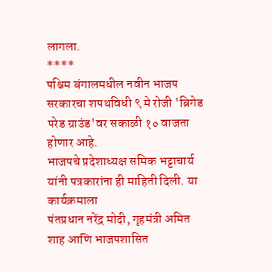लागला.
****
पश्चिम बंगालमधील नवीन भाजप सरकारचा शपथविधी ९ मे रोजी 'ब्रिगेड परेड ग्राउंड'वर सकाळी १० वाजता होणार आहे.
भाजपचे प्रदेशाध्यक्ष समिक भट्टाचार्य यांनी पत्रकारांना ही माहिती दिली. या कार्यक्रमाला
पंतप्रधान नरेंद्र मोदी, गृहमंत्री अमित शाह आणि भाजपशासित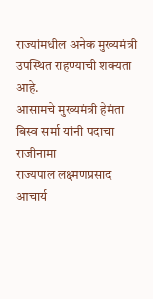राज्यांमधील अनेक मुख्यमंत्री उपस्थित राहण्याची शक्यता आहे.
आसामचे मुख्यमंत्री हेमंता बिस्व सर्मा यांनी पदाचा राजीनामा
राज्यपाल लक्ष्मणप्रसाद आचार्य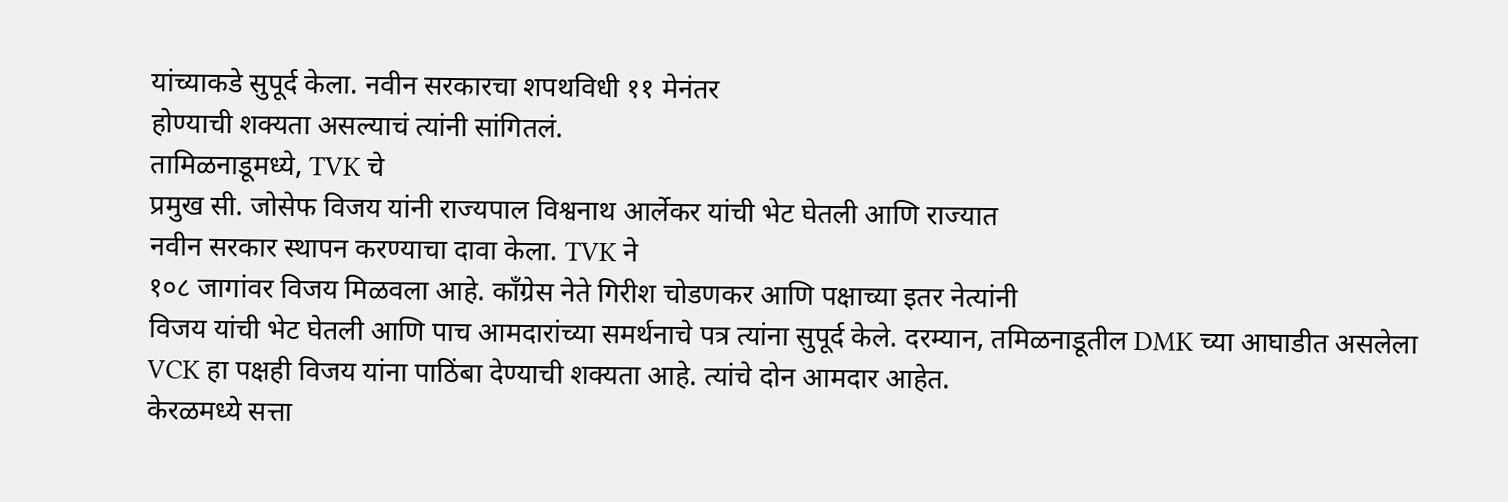यांच्याकडे सुपूर्द केला. नवीन सरकारचा शपथविधी ११ मेनंतर
होण्याची शक्यता असल्याचं त्यांनी सांगितलं.
तामिळनाडूमध्ये, TVK चे
प्रमुख सी. जोसेफ विजय यांनी राज्यपाल विश्वनाथ आर्लेकर यांची भेट घेतली आणि राज्यात
नवीन सरकार स्थापन करण्याचा दावा केला. TVK ने
१०८ जागांवर विजय मिळवला आहे. काँग्रेस नेते गिरीश चोडणकर आणि पक्षाच्या इतर नेत्यांनी
विजय यांची भेट घेतली आणि पाच आमदारांच्या समर्थनाचे पत्र त्यांना सुपूर्द केले. दरम्यान, तमिळनाडूतील DMK च्या आघाडीत असलेला VCK हा पक्षही विजय यांना पाठिंबा देण्याची शक्यता आहे. त्यांचे दोन आमदार आहेत.
केरळमध्ये सत्ता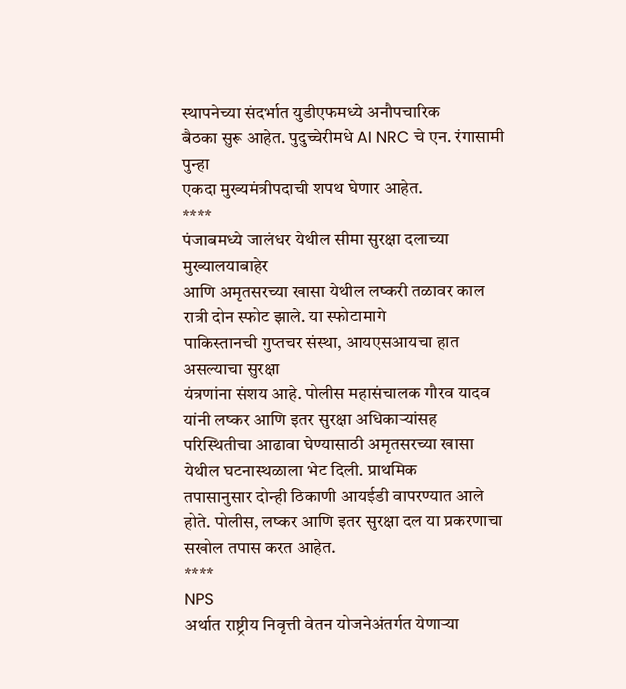स्थापनेच्या संदर्भात युडीएफमध्ये अनौपचारिक
बैठका सुरू आहेत. पुदुच्चेरीमधे AI NRC चे एन. रंगासामी पुन्हा
एकदा मुख्यमंत्रीपदाची शपथ घेणार आहेत.
****
पंजाबमध्ये जालंधर येथील सीमा सुरक्षा दलाच्या मुख्यालयाबाहेर
आणि अमृतसरच्या खासा येथील लष्करी तळावर काल रात्री दोन स्फोट झाले. या स्फोटामागे
पाकिस्तानची गुप्तचर संस्था, आयएसआयचा हात असल्याचा सुरक्षा
यंत्रणांना संशय आहे. पोलीस महासंचालक गौरव यादव यांनी लष्कर आणि इतर सुरक्षा अधिकाऱ्यांसह
परिस्थितीचा आढावा घेण्यासाठी अमृतसरच्या खासा येथील घटनास्थळाला भेट दिली. प्राथमिक
तपासानुसार दोन्ही ठिकाणी आयईडी वापरण्यात आले होते. पोलीस, लष्कर आणि इतर सुरक्षा दल या प्रकरणाचा सखोल तपास करत आहेत.
****
NPS
अर्थात राष्ट्रीय निवृत्ती वेतन योजनेअंतर्गत येणाऱ्या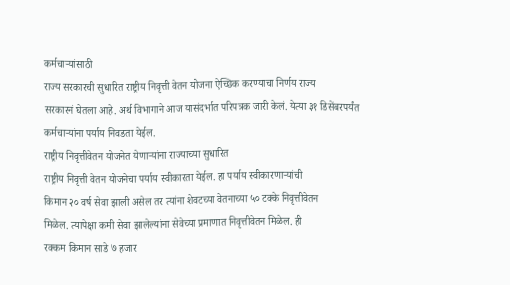कर्मचाऱ्यांसाठी
राज्य सरकारची सुधारित राष्ट्रीय निवृत्ती वेतन योजना ऐच्छिक करण्याचा निर्णय राज्य
सरकारनं घेतला आहे. अर्थ विभागाने आज यासंदर्भात परिपत्रक जारी केलं. येत्या ३१ डिसेंबरपर्यंत
कर्मचाऱ्यांना पर्याय निवडता येईल.
राष्ट्रीय निवृत्तीवेतन योजनेत येणाऱ्यांना राज्याच्या सुधारित
राष्ट्रीय निवृत्ती वेतन योजनेचा पर्याय स्वीकारता येईल. हा पर्याय स्वीकारणाऱ्यांची
किमान २० वर्ष सेवा झाली असेल तर त्यांना शेवटच्या वेतनाच्या ५० टक्के निवृत्तीवेतन
मिळेल. त्यापेक्षा कमी सेवा झालेल्यांना सेवेच्या प्रमाणात निवृत्तीवेतन मिळेल. ही
रक्कम किमान साडे ७ हजार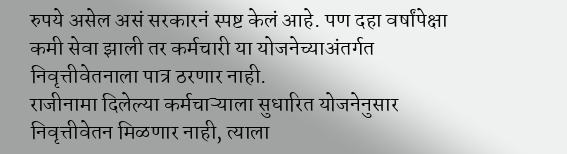रुपये असेल असं सरकारनं स्पष्ट केलं आहे. पण दहा वर्षांपेक्षा
कमी सेवा झाली तर कर्मचारी या योजनेच्याअंतर्गत निवृत्तीवेतनाला पात्र ठरणार नाही.
राजीनामा दिलेल्या कर्मचाऱ्याला सुधारित योजनेनुसार निवृत्तीवेतन मिळणार नाही, त्याला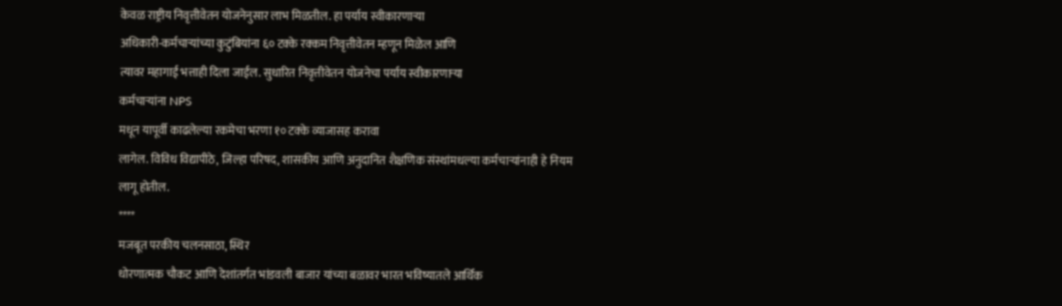केवळ राष्ट्रीय निवृत्तीवेतन योजनेनुसार लाभ मिळतील. हा पर्याय स्वीकारणाऱ्या
अधिकारी-कर्मचाऱ्यांच्या कुटुंबियांना ६० टक्के रक्कम निवृत्तीवेतन म्हणून मिळेल आणि
त्यावर महागाई भत्ताही दिला जाईल. सुधारित निवृत्तीवेतन योजनेचा पर्याय स्वीकारणाऱ्या
कर्मचाऱ्यांना NPS
मधून यापूर्वी काढलेल्या रकमेचा भरणा १० टक्के व्याजासह करावा
लागेल. विविध विद्यापीठे, जिल्हा परिषद, शासकीय आणि अनुदानित शैक्षणिक संस्थांमधल्या कर्मचाऱ्यांनाही हे नियम लागू होतील.
****
मजबूत परकीय चलनसाठा, स्थिर
धोरणात्मक चौकट आणि देशांतर्गत भांडवली बाजार यांच्या बळावर भारत भविष्यातले आर्थिक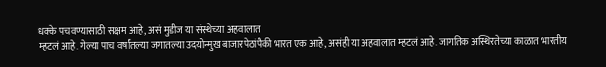धक्के पचवण्यासाठी सक्षम आहे, असं मुडीज या संस्थेच्या अहवालात
म्हटलं आहे. गेल्या पाच वर्षांतल्या जगातल्या उदयोन्मुख बाजारपेठांपैकी भारत एक आहे, असंही या अहवालात म्हटलं आहे. जागतिक अस्थिरतेच्या काळात भारतीय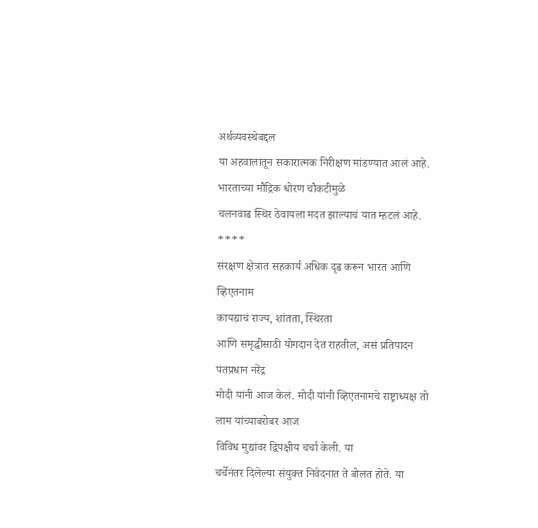अर्थव्यवस्थेबद्दल
या अहवालातून सकारात्मक निरीक्षण मांडण्यात आलं आहे. भारताच्या मौद्रिक धोरण चौकटीमुळे
चलनवाढ स्थिर ठेवायला मदत झाल्याचं यात म्हटलं आहे.
****
संरक्षण क्षेत्रात सहकार्य अधिक दृढ करून भारत आणि व्हिएतनाम
कायद्याचं राज्य, शांतता, स्थिरता
आणि समृद्धीसाठी योगदान देत राहतील, असं प्रतिपादन पंतप्रधान नरेंद्र
मोदी यांनी आज केलं. मोदी यांनी व्हिएतनामचे राष्ट्राध्यक्ष तो लाम यांच्याबरोबर आज
विविध मुद्यांवर द्विपक्षीय चर्चा केली. या
चर्चेनंतर दिलेल्या संयुक्त निवेदनात ते बोलत होते. या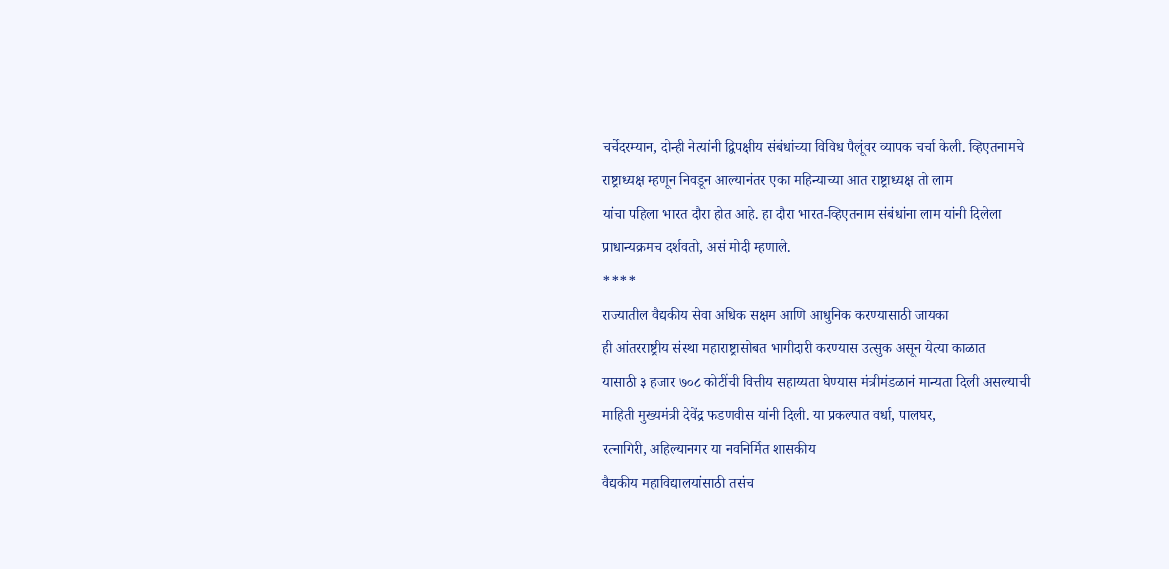चर्चेदरम्यान, दोन्ही नेत्यांनी द्विपक्षीय संबंधांच्या विविध पैलूंवर व्यापक चर्चा केली. व्हिएतनामचे
राष्ट्राध्यक्ष म्हणून निवडून आल्यानंतर एका महिन्याच्या आत राष्ट्राध्यक्ष तो लाम
यांचा पहिला भारत दौरा होत आहे. हा दौरा भारत-व्हिएतनाम संबंधांना लाम यांनी दिलेला
प्राधान्यक्रमच दर्शवतो, असं मोदी म्हणाले.
****
राज्यातील वैद्यकीय सेवा अधिक सक्षम आणि आधुनिक करण्यासाठी जायका
ही आंतरराष्ट्रीय संस्था महाराष्ट्रासोबत भागीदारी करण्यास उत्सुक असून येत्या काळात
यासाठी ३ हजार ७०८ कोटींची वित्तीय सहाय्यता घेण्यास मंत्रीमंडळानं मान्यता दिली असल्याची
माहिती मुख्यमंत्री देवेंद्र फडणवीस यांनी दिली. या प्रकल्पात वर्धा, पालघर,
रत्नागिरी, अहिल्यानगर या नवनिर्मित शासकीय
वैद्यकीय महाविद्यालयांसाठी तसंच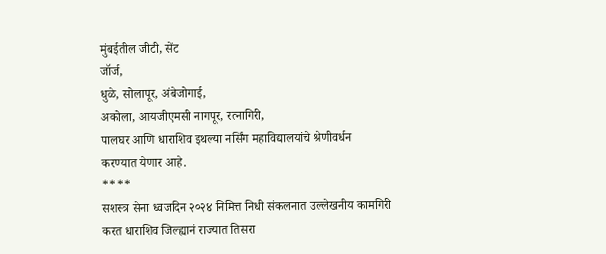मुंबईतील जीटी, सेंट
जॉर्ज,
धुळे, सोलापूर, अंबेजोगाई,
अकोला, आयजीएमसी नागपूर, रत्नागिरी,
पालघर आणि धाराशिव इथल्या नर्सिंग महाविद्यालयांचे श्रेणीवर्धन
करण्यात येणार आहे.
****
सशस्त्र सेना ध्वजदिन २०२४ निमित्त निधी संकलनात उल्लेखनीय कामगिरी
करत धाराशिव जिल्ह्यानं राज्यात तिसरा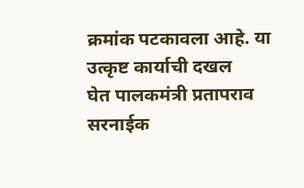क्रमांक पटकावला आहे. या उत्कृष्ट कार्याची दखल
घेत पालकमंत्री प्रतापराव सरनाईक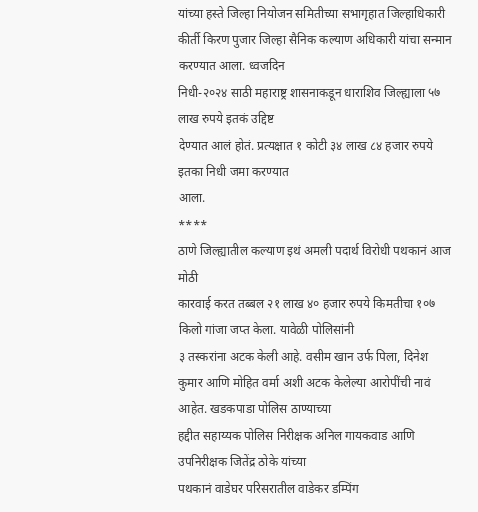यांच्या हस्ते जिल्हा नियोजन समितीच्या सभागृहात जिल्हाधिकारी
कीर्ती किरण पुजार जिल्हा सैनिक कल्याण अधिकारी यांचा सन्मान करण्यात आला. ध्वजदिन
निधी-२०२४ साठी महाराष्ट्र शासनाकडून धाराशिव जिल्ह्याला ५७ लाख रुपये इतकं उद्दिष्ट
देण्यात आलं होतं. प्रत्यक्षात १ कोटी ३४ लाख ८४ हजार रुपये इतका निधी जमा करण्यात
आला.
****
ठाणे जिल्ह्यातील कल्याण इथं अमली पदार्थ विरोधी पथकानं आज मोठी
कारवाई करत तब्बल २१ लाख ४० हजार रुपये किमतीचा १०७ किलो गांजा जप्त केला. यावेळी पोलिसांनी
३ तस्करांना अटक केली आहे. वसीम खान उर्फ पिला, दिनेश
कुमार आणि मोहित वर्मा अशी अटक केलेल्या आरोपींची नावं आहेत. खडकपाडा पोलिस ठाण्याच्या
हद्दीत सहाय्यक पोलिस निरीक्षक अनिल गायकवाड आणि उपनिरीक्षक जितेंद्र ठोके यांच्या
पथकानं वाडेघर परिसरातील वाडेकर डम्पिंग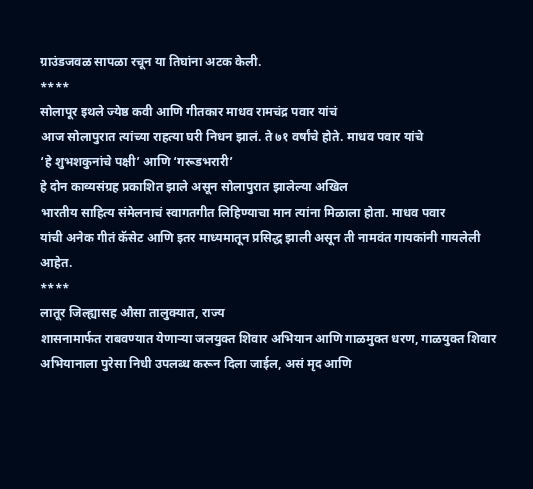ग्राउंडजवळ सापळा रचून या तिघांना अटक केली.
****
सोलापूर इथले ज्येष्ठ कवी आणि गीतकार माधव रामचंद्र पवार यांचं
आज सोलापुरात त्यांच्या राहत्या घरी निधन झालं. ते ७१ वर्षांचे होते. माधव पवार यांचे
‘हे शुभशकुनांचे पक्षी’ आणि ‘गरूडभरारी’
हे दोन काव्यसंग्रह प्रकाशित झाले असून सोलापुरात झालेल्या अखिल
भारतीय साहित्य संमेलनाचं स्वागतगीत लिहिण्याचा मान त्यांना मिळाला होता. माधव पवार
यांची अनेक गीतं कॅसेट आणि इतर माध्यमातून प्रसिद्ध झाली असून ती नामवंत गायकांनी गायलेली
आहेत.
****
लातूर जिल्ह्यासह औसा तालुक्यात, राज्य
शासनामार्फत राबवण्यात येणाऱ्या जलयुक्त शिवार अभियान आणि गाळमुक्त धरण, गाळयुक्त शिवार अभियानाला पुरेसा निधी उपलब्ध करून दिला जाईल, असं मृद आणि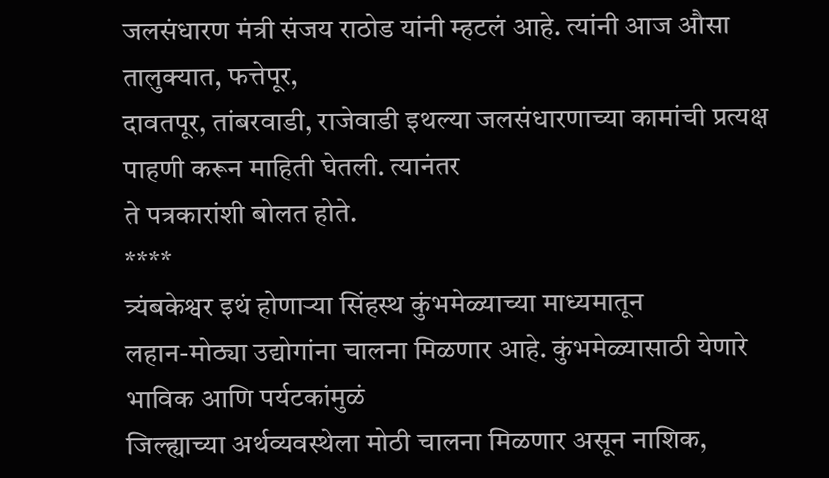जलसंधारण मंत्री संजय राठोड यांनी म्हटलं आहे. त्यांनी आज औसा तालुक्यात, फत्तेपूर,
दावतपूर, तांबरवाडी, राजेवाडी इथल्या जलसंधारणाच्या कामांची प्रत्यक्ष पाहणी करून माहिती घेतली. त्यानंतर
ते पत्रकारांशी बोलत होते.
****
त्र्यंबकेश्वर इथं होणाऱ्या सिंहस्थ कुंभमेळ्याच्या माध्यमातून
लहान-मोठ्या उद्योगांना चालना मिळणार आहे. कुंभमेळ्यासाठी येणारे भाविक आणि पर्यटकांमुळं
जिल्ह्याच्या अर्थव्यवस्थेला मोठी चालना मिळणार असून नाशिक,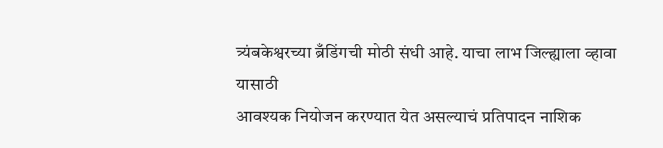त्र्यंबकेश्वरच्या ब्रँडिंगची मोठी संधी आहे. याचा लाभ जिल्ह्याला व्हावा यासाठी
आवश्यक नियोजन करण्यात येत असल्याचं प्रतिपादन नाशिक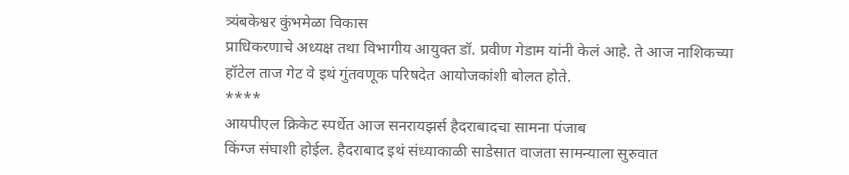त्र्यंबकेश्वर कुंभमेळा विकास
प्राधिकरणाचे अध्यक्ष तथा विभागीय आयुक्त डॉ. प्रवीण गेडाम यांनी केलं आहे. ते आज नाशिकच्या
हॉटेल ताज गेट वे इथं गुंतवणूक परिषदेत आयोजकांशी बोलत होते.
****
आयपीएल क्रिकेट स्पर्धेत आज सनरायझर्स हैदराबादचा सामना पंजाब
किंग्ज संघाशी होईल. हैदराबाद इथं संध्याकाळी साडेसात वाजता सामन्याला सुरुवात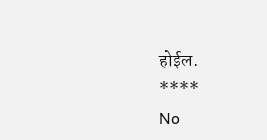होईल.
****
No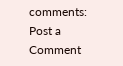comments:
Post a Comment